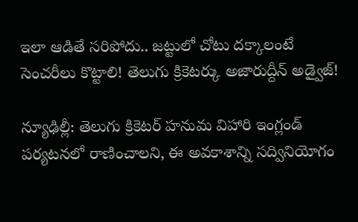ఇలా ఆడితే సరిపోదు.. జట్టులో చోటు దక్కాలంటే సెంచరీలు కొట్టాలి! తెలుగు క్రికెటర్కు అజారుద్దీన్ అడ్వైజ్!

న్యూఢిల్లీ: తెలుగు క్రికెటర్ హనుమ విహారి ఇంగ్లండ్ పర్యటనలో రాణించాలని, ఈ అవకాశాన్ని సద్వినియోగం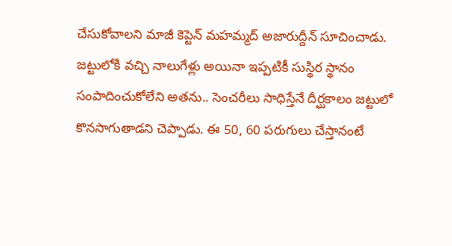చేసుకోవాలని మాజీ కెప్టెన్ మహమ్మద్ అజారుద్దీన్ సూచించాడు. జట్టులోకి వచ్చి నాలుగేళ్లు అయినా ఇప్పటికీ సుస్థిర స్థానం సంపాదించుకోలేని అతను.. సెంచరీలు సాధిస్తేనే దీర్ఘకాలం జట్టులో కొనసాగుతాడని చెప్పాడు. ఈ 50, 60 పరుగులు చేస్తానంటే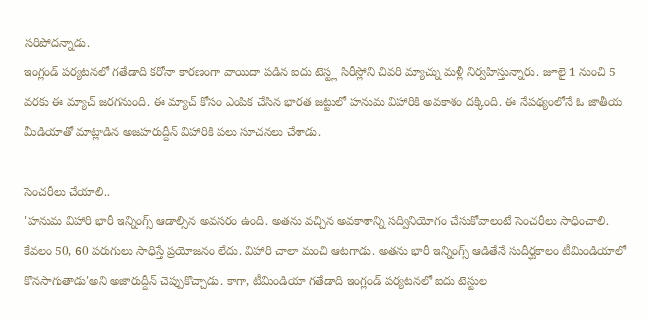సరిపోదన్నాడు.
ఇంగ్లండ్ పర్యటనలో గతేడాది కరోనా కారణంగా వాయిదా పడిన ఐదు టెస్ట్ల సిరీస్లోని చివరి మ్యాచ్ను మళ్లీ నిర్వహిస్తున్నారు. జూలై 1 నుంచి 5 వరకు ఈ మ్యాచ్ జరగనుంది. ఈ మ్యాచ్ కోసం ఎంపిక చేసిన భారత జట్టులో హనుమ విహారికి అవకాశం దక్కింది. ఈ నేపథ్యంలోనే ఓ జాతీయ మీడియాతో మాట్లాడిన అజహరుద్దీన్ విహారికి పలు సూచనలు చేశాడు.

సెంచరీలు చేయాలి..
'హనుమ విహారి భారీ ఇన్నింగ్స్ ఆడాల్సిన అవసరం ఉంది. అతను వచ్చిన అవకాశాన్ని సద్వినియోగం చేసుకోవాలంటే సెంచరీలు సాధించాలి. కేవలం 50, 60 పరుగులు సాధిస్తే ప్రయోజనం లేదు. విహారి చాలా మంచి ఆటగాడు. అతను భారీ ఇన్నింగ్స్ ఆడితేనే సుదీర్ఘకాలం టీమిండియాలో కొనసాగుతాడు'అని అజారుద్దీన్ చెప్పుకొచ్చాడు. కాగా, టీమిండియా గతేడాది ఇంగ్లండ్ పర్యటనలో ఐదు టెస్టుల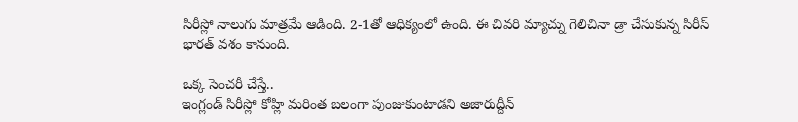సిరీస్లో నాలుగు మాత్రమే ఆడింది. 2-1తో ఆధిక్యంలో ఉంది. ఈ చివరి మ్యాచ్ను గెలిచినా డ్రా చేసుకున్న సిరీస్ భారత్ వశం కానుంది.

ఒక్క సెంచరీ చేస్తే..
ఇంగ్లండ్ సిరీస్లో కోహ్లి మరింత బలంగా పుంజుకుంటాడని అజారుద్దీన్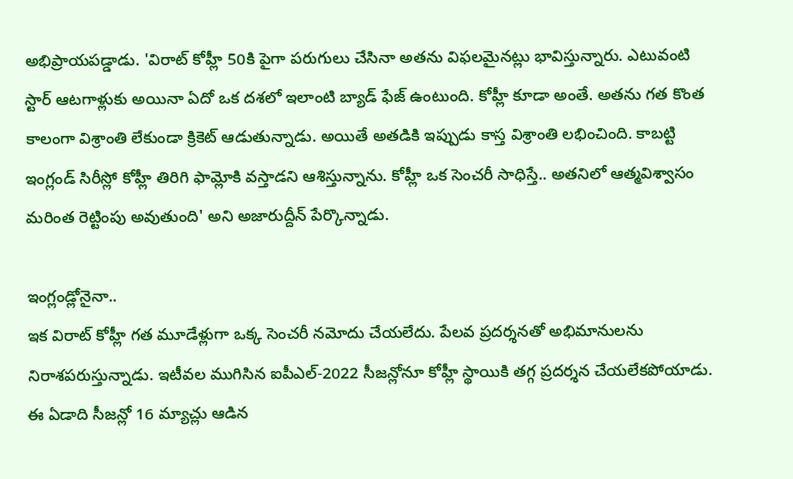అభిప్రాయపడ్డాడు. 'విరాట్ కోహ్లీ 50కి పైగా పరుగులు చేసినా అతను విఫలమైనట్లు భావిస్తున్నారు. ఎటువంటి స్టార్ ఆటగాళ్లుకు అయినా ఏదో ఒక దశలో ఇలాంటి బ్యాడ్ ఫేజ్ ఉంటుంది. కోహ్లీ కూడా అంతే. అతను గత కొంత కాలంగా విశ్రాంతి లేకుండా క్రికెట్ ఆడుతున్నాడు. అయితే అతడికి ఇప్పుడు కాస్త విశ్రాంతి లభించింది. కాబట్టి ఇంగ్లండ్ సిరీస్లో కోహ్లీ తిరిగి ఫామ్లోకి వస్తాడని ఆశిస్తున్నాను. కోహ్లీ ఒక సెంచరీ సాధిస్తే.. అతనిలో ఆత్మవిశ్వాసం మరింత రెట్టింపు అవుతుంది' అని అజారుద్దీన్ పేర్కొన్నాడు.

ఇంగ్లండ్లోనైనా..
ఇక విరాట్ కోహ్లీ గత మూడేళ్లుగా ఒక్క సెంచరీ నమోదు చేయలేదు. పేలవ ప్రదర్శనతో అభిమానులను నిరాశపరుస్తున్నాడు. ఇటీవల ముగిసిన ఐపీఎల్-2022 సీజన్లోనూ కోహ్లీ స్థాయికి తగ్గ ప్రదర్శన చేయలేకపోయాడు. ఈ ఏడాది సీజన్లో 16 మ్యాచ్లు ఆడిన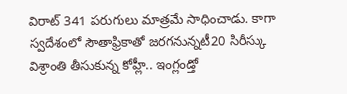విరాట్ 341 పరుగులు మాత్రమే సాధించాడు. కాగా స్వదేశంలో సౌతాఫ్రికాతో జరగనున్నటీ20 సిరీస్కు విశ్రాంతి తీసుకున్న కోహ్లీ.. ఇంగ్లండ్తో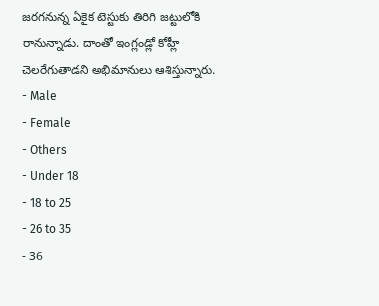జరగనున్న ఏకైక టెస్టుకు తిరిగి జట్టులోకి రానున్నాడు. దాంతో ఇంగ్లండ్లో కోహ్లీ చెలరేగుతాడని అభిమానులు ఆశిస్తున్నారు.
- Male
- Female
- Others
- Under 18
- 18 to 25
- 26 to 35
- 36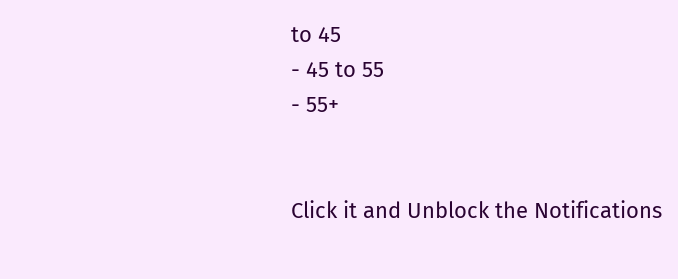to 45
- 45 to 55
- 55+


Click it and Unblock the Notifications